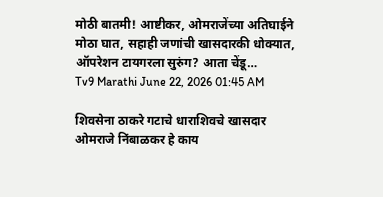मोठी बातमी! आष्टीकर, ओमराजेंच्या अतिघाईने मोठा घात, सहाही जणांची खासदारकी धोक्यात, ऑपरेशन टायगरला सुरुंग? आता चेंडू…
Tv9 Marathi June 22, 2026 01:45 AM

शिवसेना ठाकरे गटाचे धाराशिवचे खासदार ओमराजे निंबाळकर हे काय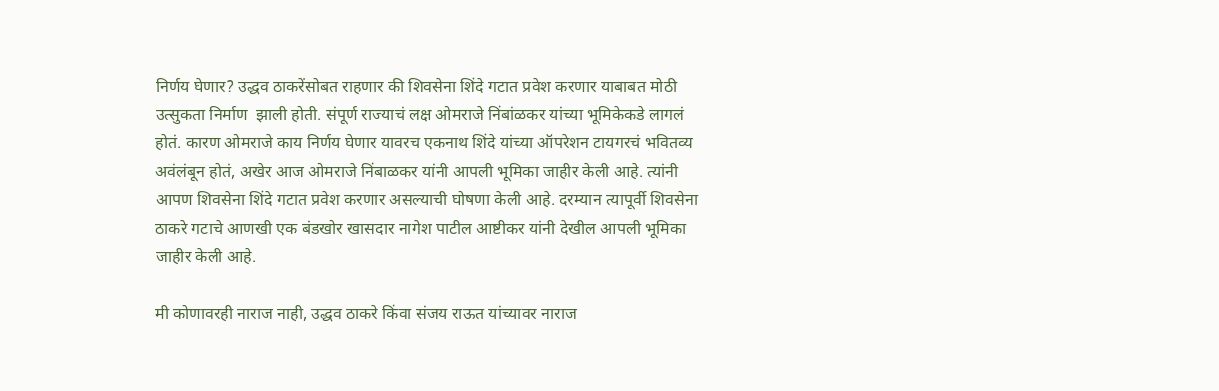निर्णय घेणार? उद्धव ठाकरेंसोबत राहणार की शिवसेना शिंदे गटात प्रवेश करणार याबाबत मोठी उत्सुकता निर्माण  झाली होती. संपूर्ण राज्याचं लक्ष ओमराजे निंबांळकर यांच्या भूमिकेकडे लागलं होतं. कारण ओमराजे काय निर्णय घेणार यावरच एकनाथ शिंदे यांच्या ऑपरेशन टायगरचं भवितव्य अवंलंबून होतं, अखेर आज ओमराजे निंबाळकर यांनी आपली भूमिका जाहीर केली आहे. त्यांनी आपण शिवसेना शिंदे गटात प्रवेश करणार असल्याची घोषणा केली आहे. दरम्यान त्यापूर्वी शिवसेना ठाकरे गटाचे आणखी एक बंडखोर खासदार नागेश पाटील आष्टीकर यांनी देखील आपली भूमिका जाहीर केली आहे.

मी कोणावरही नाराज नाही, उद्धव ठाकरे किंवा संजय राऊत यांच्यावर नाराज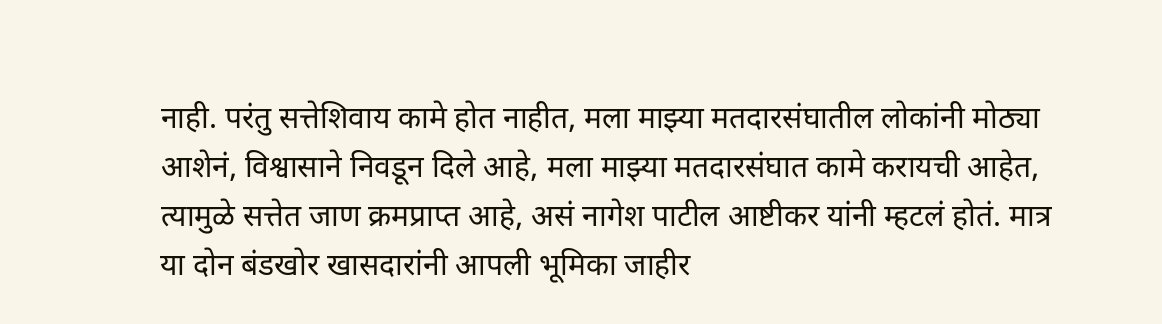नाही. परंतु सत्तेशिवाय कामे होत नाहीत, मला माझ्या मतदारसंघातील लोकांनी मोठ्या आशेनं, विश्वासाने निवडून दिले आहे, मला माझ्या मतदारसंघात कामे करायची आहेत, त्यामुळे सत्तेत जाण क्रमप्राप्त आहे, असं नागेश पाटील आष्टीकर यांनी म्हटलं होतं. मात्र या दोन बंडखोर खासदारांनी आपली भूमिका जाहीर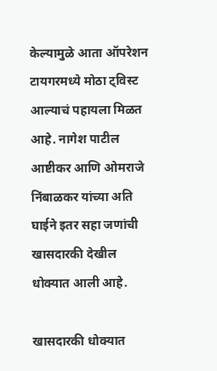केल्यामुळे आता ऑपरेशन टायगरमध्ये मोठा ट्विस्ट आल्याचं पहायला मिळत आहे. नागेश पाटील आष्टीकर आणि ओमराजे निंबाळकर यांच्या अति घाईने इतर सहा जणांची खासदारकी देखील धोक्यात आली आहे.

खासदारकी धोक्यात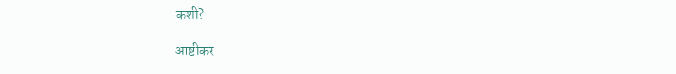कशी?

आष्टीकर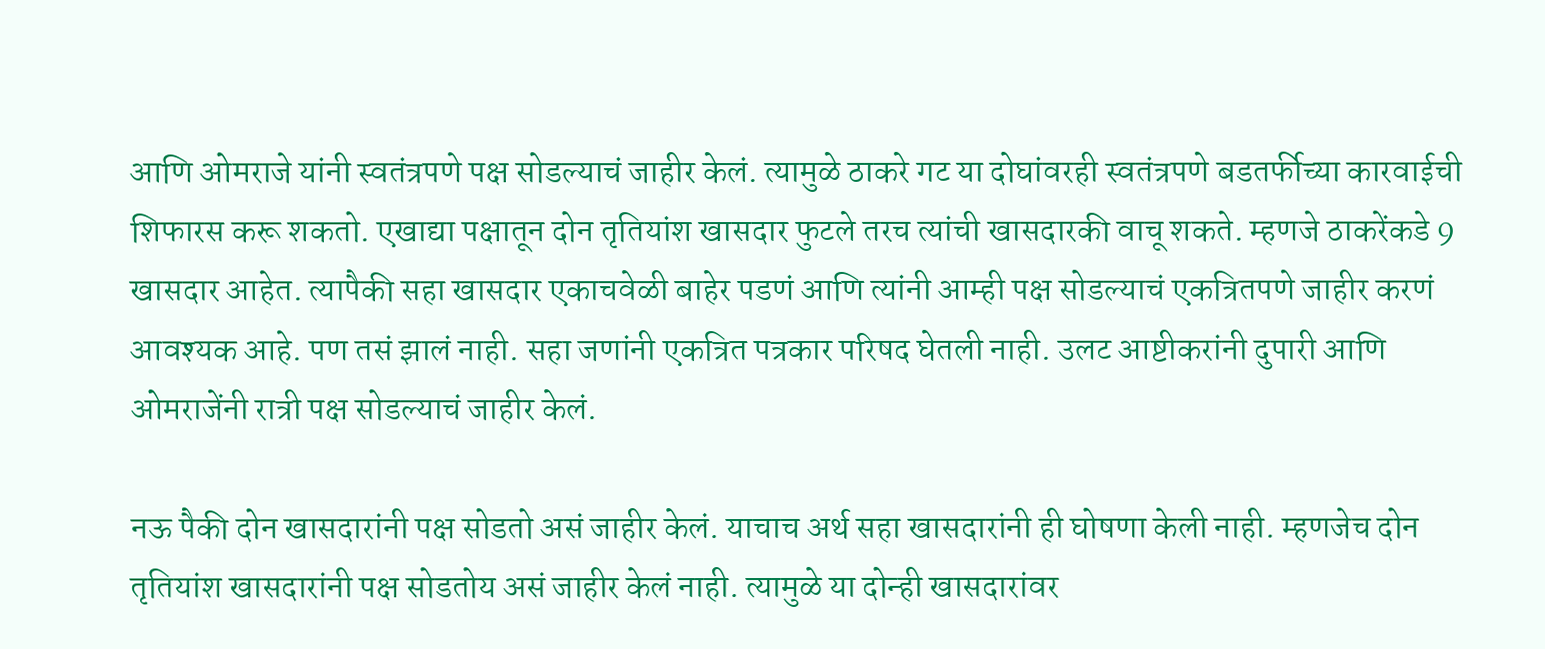आणि ओमराजे यांनी स्वतंत्रपणे पक्ष सोडल्याचं जाहीर केलं. त्यामुळे ठाकरे गट या दोघांवरही स्वतंत्रपणे बडतर्फीच्या कारवाईची शिफारस करू शकतो. एखाद्या पक्षातून दोन तृतियांश खासदार फुटले तरच त्यांची खासदारकी वाचू शकते. म्हणजे ठाकरेंकडे 9 खासदार आहेत. त्यापैकी सहा खासदार एकाचवेळी बाहेर पडणं आणि त्यांनी आम्ही पक्ष सोडल्याचं एकत्रितपणे जाहीर करणं आवश्यक आहे. पण तसं झालं नाही. सहा जणांनी एकत्रित पत्रकार परिषद घेतली नाही. उलट आष्टीकरांनी दुपारी आणि ओमराजेंनी रात्री पक्ष सोडल्याचं जाहीर केलं.

नऊ पैकी दोन खासदारांनी पक्ष सोडतो असं जाहीर केलं. याचाच अर्थ सहा खासदारांनी ही घोषणा केली नाही. म्हणजेच दोन तृतियांश खासदारांनी पक्ष सोडतोय असं जाहीर केलं नाही. त्यामुळे या दोन्ही खासदारांवर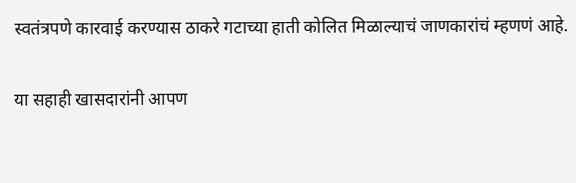स्वतंत्रपणे कारवाई करण्यास ठाकरे गटाच्या हाती कोलित मिळाल्याचं जाणकारांचं म्हणणं आहे.

या सहाही खासदारांनी आपण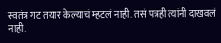स्वतंत्र गट तयार केल्याचं म्हटलं नाही. तसं पत्रही त्यांनी दाखवलं नाही.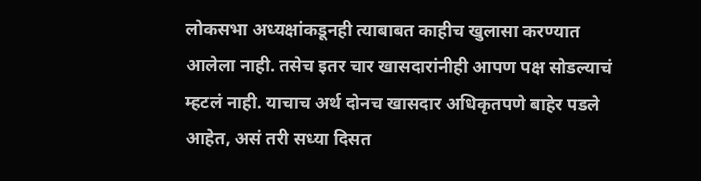लोकसभा अध्यक्षांकडूनही त्याबाबत काहीच खुलासा करण्यात आलेला नाही. तसेच इतर चार खासदारांनीही आपण पक्ष सोडल्याचं म्हटलं नाही. याचाच अर्थ दोनच खासदार अधिकृतपणे बाहेर पडले आहेत, असं तरी सध्या दिसत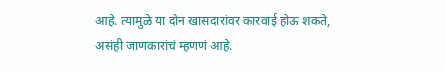आहे. त्यामुळे या दोन खासदारांवर कारवाई होऊ शकते, असंही जाणकारांचं म्हणणं आहे.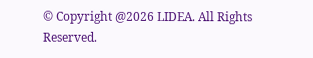© Copyright @2026 LIDEA. All Rights Reserved.